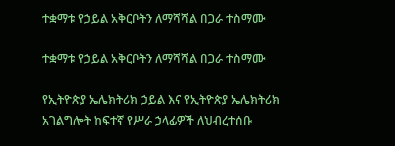ተቋማቱ የኃይል አቅርቦትን ለማሻሻል በጋራ ተስማሙ

ተቋማቱ የኃይል አቅርቦትን ለማሻሻል በጋራ ተስማሙ

የኢትዮጵያ ኤሌክትሪክ ኃይል እና የኢትዮጵያ ኤሌክትሪክ አገልግሎት ከፍተኛ የሥራ ኃላፊዎች ለህብረተሰቡ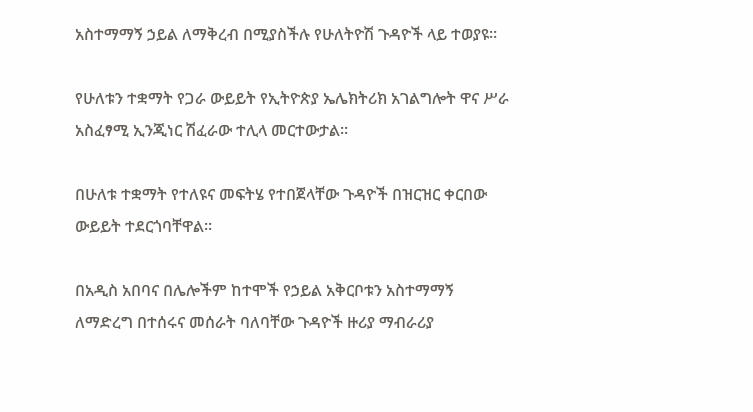አስተማማኝ ኃይል ለማቅረብ በሚያስችሉ የሁለትዮሽ ጉዳዮች ላይ ተወያዩ።

የሁለቱን ተቋማት የጋራ ውይይት የኢትዮጵያ ኤሌክትሪክ አገልግሎት ዋና ሥራ አስፈፃሚ ኢንጂነር ሽፈራው ተሊላ መርተውታል።

በሁለቱ ተቋማት የተለዩና መፍትሄ የተበጀላቸው ጉዳዮች በዝርዝር ቀርበው ውይይት ተደርጎባቸዋል።

በአዲስ አበባና በሌሎችም ከተሞች የኃይል አቅርቦቱን አስተማማኝ ለማድረግ በተሰሩና መሰራት ባለባቸው ጉዳዮች ዙሪያ ማብራሪያ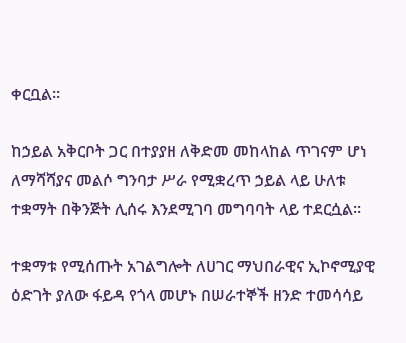ቀርቧል።

ከኃይል አቅርቦት ጋር በተያያዘ ለቅድመ መከላከል ጥገናም ሆነ ለማሻሻያና መልሶ ግንባታ ሥራ የሚቋረጥ ኃይል ላይ ሁለቱ ተቋማት በቅንጅት ሊሰሩ እንደሚገባ መግባባት ላይ ተደርሷል፡፡

ተቋማቱ የሚሰጡት አገልግሎት ለሀገር ማህበራዊና ኢኮኖሚያዊ ዕድገት ያለው ፋይዳ የጎላ መሆኑ በሠራተኞች ዘንድ ተመሳሳይ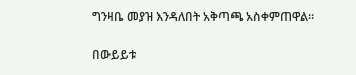ግንዛቤ መያዝ እንዳለበት አቅጣጫ አስቀምጠዋል።

በውይይቱ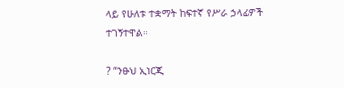ላይ የሁለቱ ተቋማት ከፍተኛ የሥራ ኃላፊዎች ተገኝተዋል።

? “ንፁህ ኢነርጂ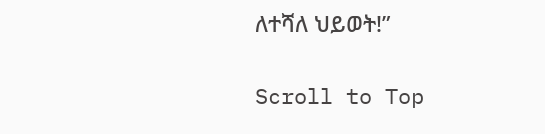ለተሻለ ህይወት!”

Scroll to Top